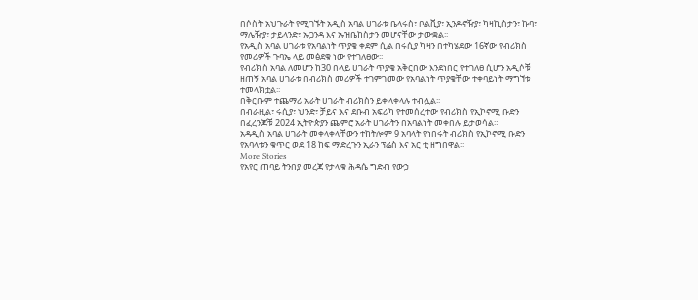በሶስት አህጉራት የሚገኙት አዲስ አባል ሀገራቱ ቤላሩስ፣ ቦልቪያ፣ ኢንዶኖዥያ፣ ካዛኪስታን፣ ኩባ፣ ማሌዥያ፣ ታይላንድ፣ ኡጋንዳ እና ኡዝቤከስታን መሆናቸው ታውቋል፡፡
የአዲስ አባል ሀገራቱ የአባልነት ጥያቄ ቀደም ሲል በሩሲያ ካዛን በተካሄደው 16ኛው የብሪክስ የመሪዎች ጉባኤ ላይ መፅደቁ ነው የተገለፀው፡፡
የብሪክስ አባል ለመሆን ከ30 በላይ ሀገራት ጥያቄ አቅርበው እንደነበር የተገለፀ ሲሆን አዲሶቹ ዘጠኝ አባል ሀገራቱ በብሪክስ መሪዎች ተገምገመው የአባልነት ጥያቄቸው ተቀባይነት ማግኘቱ ተመላክቷል፡፡
በቅርቡም ተጨማሪ አራት ሀገራት ብሪክስን ይቀላቀላሉ ተብሏል፡፡
በብራዚል፣ ሩሲያ፣ ህንድ፣ ቻይና እና ደቡብ አፍሪካ የተመሰረተው የብሪክስ የኢኮኖሚ ቡድን በፈረንጆቹ 2024 ኢትዮጵያን ጨምሮ አራት ሀገራትን በአባልነት መቀበሉ ይታወሳል።
አዳዲስ አባል ሀገራት መቀላቀላቸውን ተከትሎም 9 አባላት የነበሩት ብሪክስ የኢኮኖሚ ቡድን የአባላቱን ቁጥር ወደ 18 ከፍ ማድረጉን ኢራን ፕሬስ እና አር ቲ ዘግበዋል፡፡
More Stories
የአየር ጠባይ ትንበያ መረጃ የታላቁ ሕዳሴ ግድብ የውኃ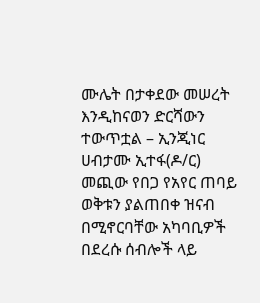ሙሌት በታቀደው መሠረት እንዲከናወን ድርሻውን ተውጥቷል – ኢንጂነር ሀብታሙ ኢተፋ(ዶ/ር)
መጪው የበጋ የአየር ጠባይ ወቅቱን ያልጠበቀ ዝናብ በሚኖርባቸው አካባቢዎች በደረሱ ሰብሎች ላይ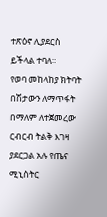ተጽዕኖ ሊያደርስ ይችላል ተባለ።
የወባ መከላከያ ክትባት በሽታውን ለማጥፋት በማለም ለተጀመረው ርብርብ ትልቅ እገዛ ያደርጋል አሉ የጤና ሚኒስትር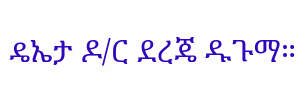ዴኤታ ዶ/ር ደረጄ ዱጉማ።